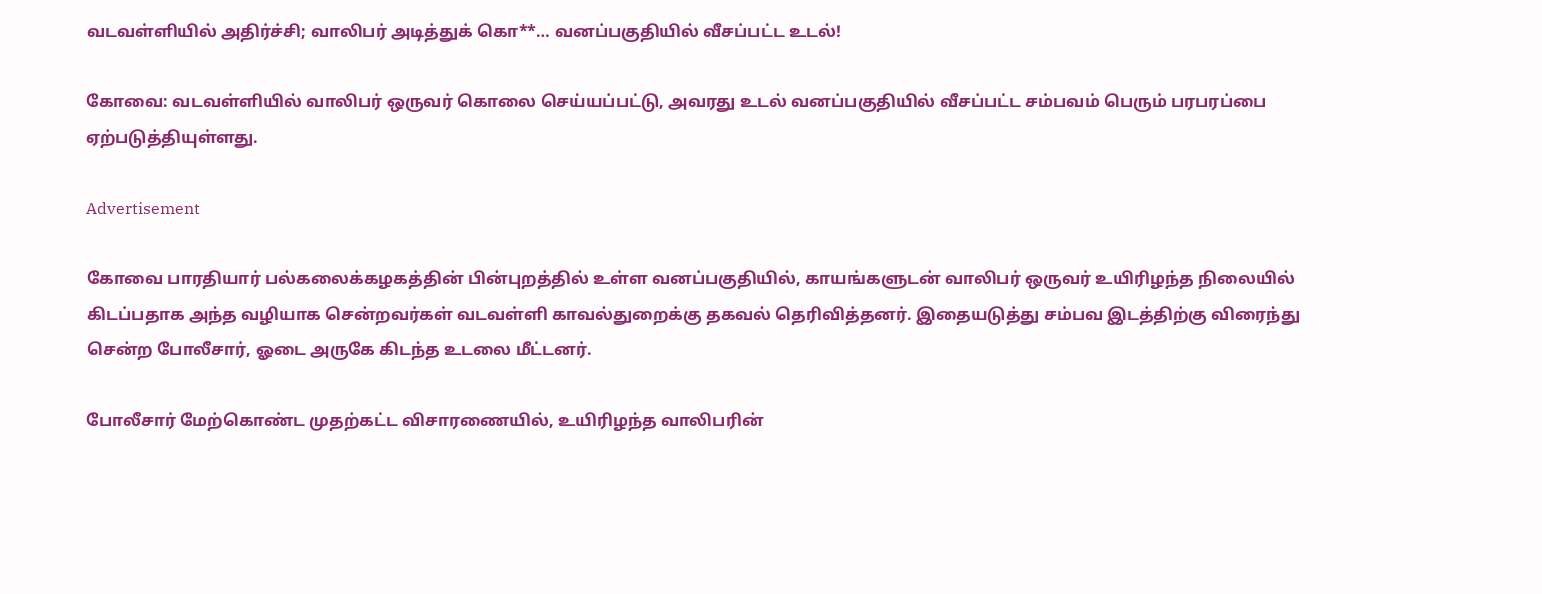வடவள்ளியில் அதிர்ச்சி; வாலிபர் அடித்துக் கொ**… வனப்பகுதியில் வீசப்பட்ட உடல்!

கோவை: வடவள்ளியில் வாலிபர் ஒருவர் கொலை செய்யப்பட்டு, அவரது உடல் வனப்பகுதியில் வீசப்பட்ட சம்பவம் பெரும் பரபரப்பை ஏற்படுத்தியுள்ளது.

Advertisement

கோவை பாரதியார் பல்கலைக்கழகத்தின் பின்புறத்தில் உள்ள வனப்பகுதியில், காயங்களுடன் வாலிபர் ஒருவர் உயிரிழந்த நிலையில் கிடப்பதாக அந்த வழியாக சென்றவர்கள் வடவள்ளி காவல்துறைக்கு தகவல் தெரிவித்தனர். இதையடுத்து சம்பவ இடத்திற்கு விரைந்து சென்ற போலீசார், ஓடை அருகே கிடந்த உடலை மீட்டனர்.

போலீசார் மேற்கொண்ட முதற்கட்ட விசாரணையில், உயிரிழந்த வாலிபரின்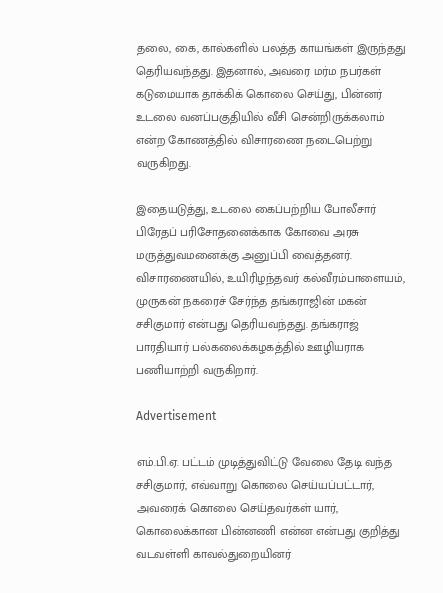தலை, கை, கால்களில் பலத்த காயங்கள் இருந்தது தெரியவந்தது. இதனால், அவரை மர்ம நபர்கள் கடுமையாக தாக்கிக் கொலை செய்து, பின்னர் உடலை வனப்பகுதியில் வீசி சென்றிருக்கலாம் என்ற கோணத்தில் விசாரணை நடைபெற்று வருகிறது.

இதையடுத்து, உடலை கைப்பற்றிய போலீசார் பிரேதப் பரிசோதனைக்காக கோவை அரசு மருத்துவமனைக்கு அனுப்பி வைத்தனர். விசாரணையில், உயிரிழந்தவர் கல்வீரம்பாளையம், முருகன் நகரைச் சேர்ந்த தங்கராஜின் மகன் சசிகுமார் என்பது தெரியவந்தது. தங்கராஜ் பாரதியார் பல்கலைக்கழகத்தில் ஊழியராக பணியாற்றி வருகிறார்.

Advertisement

எம்.பி.ஏ. பட்டம் முடித்துவிட்டு வேலை தேடி வந்த சசிகுமார், எவ்வாறு கொலை செய்யப்பட்டார், அவரைக் கொலை செய்தவர்கள் யார், கொலைக்கான பின்னணி என்ன என்பது குறித்து வடவள்ளி காவல்துறையினர்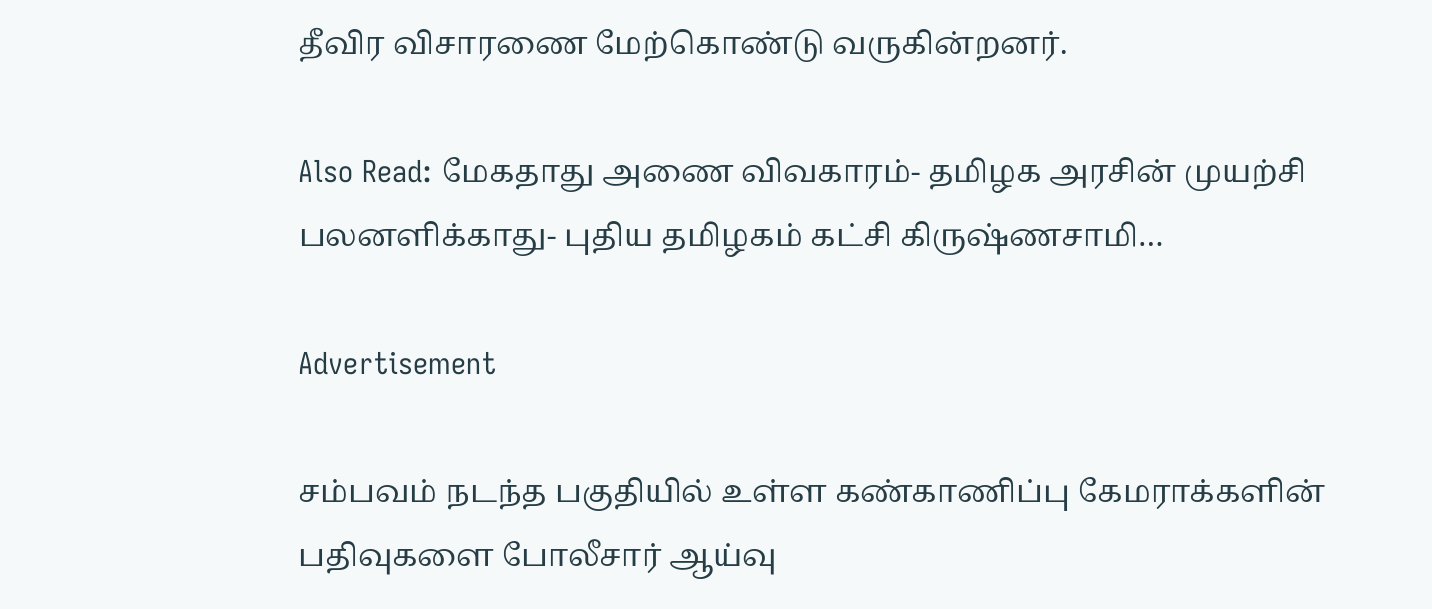தீவிர விசாரணை மேற்கொண்டு வருகின்றனர்.

Also Read: மேகதாது அணை விவகாரம்- தமிழக அரசின் முயற்சி பலனளிக்காது- புதிய தமிழகம் கட்சி கிருஷ்ணசாமி…

Advertisement

சம்பவம் நடந்த பகுதியில் உள்ள கண்காணிப்பு கேமராக்களின் பதிவுகளை போலீசார் ஆய்வு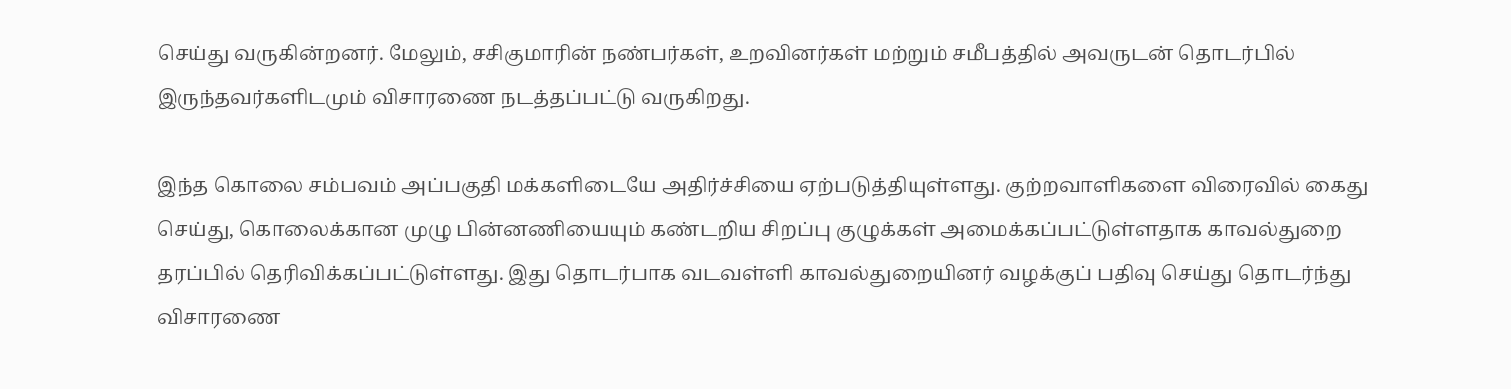செய்து வருகின்றனர். மேலும், சசிகுமாரின் நண்பர்கள், உறவினர்கள் மற்றும் சமீபத்தில் அவருடன் தொடர்பில் இருந்தவர்களிடமும் விசாரணை நடத்தப்பட்டு வருகிறது.

இந்த கொலை சம்பவம் அப்பகுதி மக்களிடையே அதிர்ச்சியை ஏற்படுத்தியுள்ளது. குற்றவாளிகளை விரைவில் கைது செய்து, கொலைக்கான முழு பின்னணியையும் கண்டறிய சிறப்பு குழுக்கள் அமைக்கப்பட்டுள்ளதாக காவல்துறை தரப்பில் தெரிவிக்கப்பட்டுள்ளது. இது தொடர்பாக வடவள்ளி காவல்துறையினர் வழக்குப் பதிவு செய்து தொடர்ந்து விசாரணை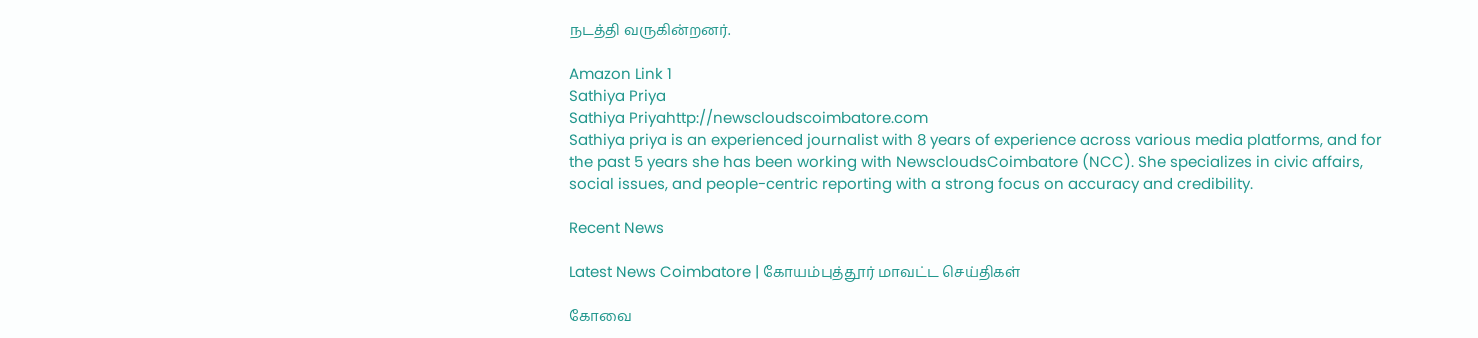நடத்தி வருகின்றனர்.

Amazon Link 1
Sathiya Priya
Sathiya Priyahttp://newscloudscoimbatore.com
Sathiya priya is an experienced journalist with 8 years of experience across various media platforms, and for the past 5 years she has been working with NewscloudsCoimbatore (NCC). She specializes in civic affairs, social issues, and people-centric reporting with a strong focus on accuracy and credibility.

Recent News

Latest News Coimbatore | கோயம்புத்தூர் மாவட்ட செய்திகள்

கோவை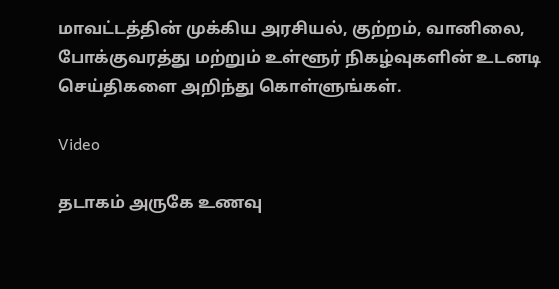மாவட்டத்தின் முக்கிய அரசியல், குற்றம், வானிலை, போக்குவரத்து மற்றும் உள்ளூர் நிகழ்வுகளின் உடனடி செய்திகளை அறிந்து கொள்ளுங்கள்.

Video

தடாகம் அருகே உணவு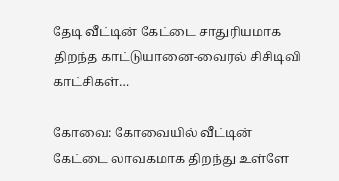தேடி வீட்டின் கேட்டை சாதுரியமாக திறந்த காட்டுயானை-வைரல் சிசிடிவி காட்சிகள்…

கோவை: கோவையில் வீட்டின் கேட்டை லாவகமாக திறந்து உள்ளே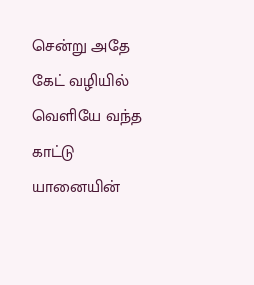சென்று அதே கேட் வழியில் வெளியே வந்த காட்டு யானையின்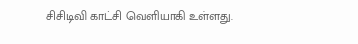சிசிடிவி காட்சி வெளியாகி உள்ளது.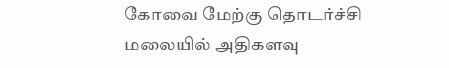கோவை மேற்கு தொடர்ச்சி மலையில் அதிகளவு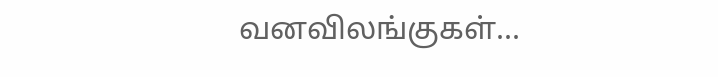வனவிலங்குகள்...